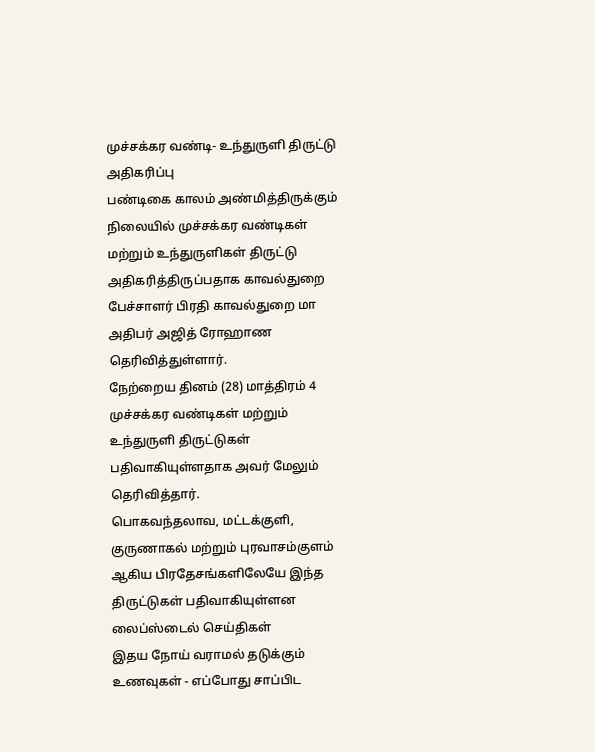முச்சக்கர வண்டி- உந்துருளி திருட்டு அதிகரிப்பு
பண்டிகை காலம் அண்மித்திருக்கும் நிலையில் முச்சக்கர வண்டிகள் மற்றும் உந்துருளிகள் திருட்டு அதிகரித்திருப்பதாக காவல்துறை பேச்சாளர் பிரதி காவல்துறை மா அதிபர் அஜித் ரோஹாண தெரிவித்துள்ளார்.
நேற்றைய தினம் (28) மாத்திரம் 4 முச்சக்கர வண்டிகள் மற்றும் உந்துருளி திருட்டுகள் பதிவாகியுள்ளதாக அவர் மேலும் தெரிவித்தார்.
பொகவந்தலாவ, மட்டக்குளி, குருணாகல் மற்றும் புரவாசம்குளம் ஆகிய பிரதேசங்களிலேயே இந்த திருட்டுகள் பதிவாகியுள்ளன
லைப்ஸ்டைல் செய்திகள்
இதய நோய் வராமல் தடுக்கும் உணவுகள் - எப்போது சாப்பிட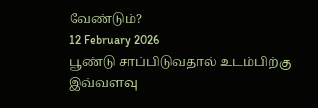வேண்டும்?
12 February 2026
பூண்டு சாப்பிடுவதால் உடம்பிற்கு இவ்வளவு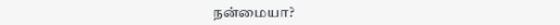நன்மையா?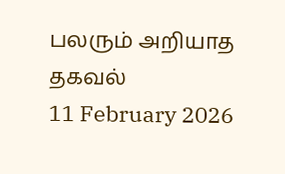பலரும் அறியாத தகவல்
11 February 2026